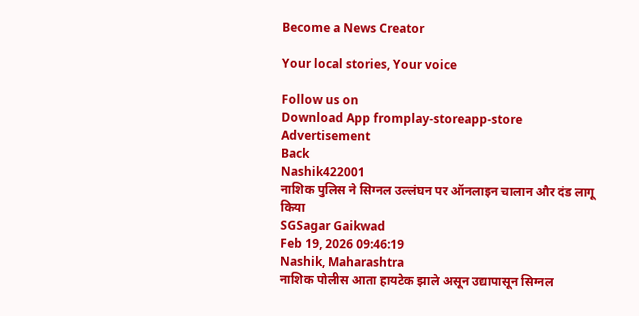Become a News Creator

Your local stories, Your voice

Follow us on
Download App fromplay-storeapp-store
Advertisement
Back
Nashik422001
नाशिक पुलिस ने सिग्नल उल्लंघन पर ऑनलाइन चालान और दंड लागू किया
SGSagar Gaikwad
Feb 19, 2026 09:46:19
Nashik, Maharashtra
नाशिक पोलीस आता हायटेक झाले असून उद्यापासून सिग्नल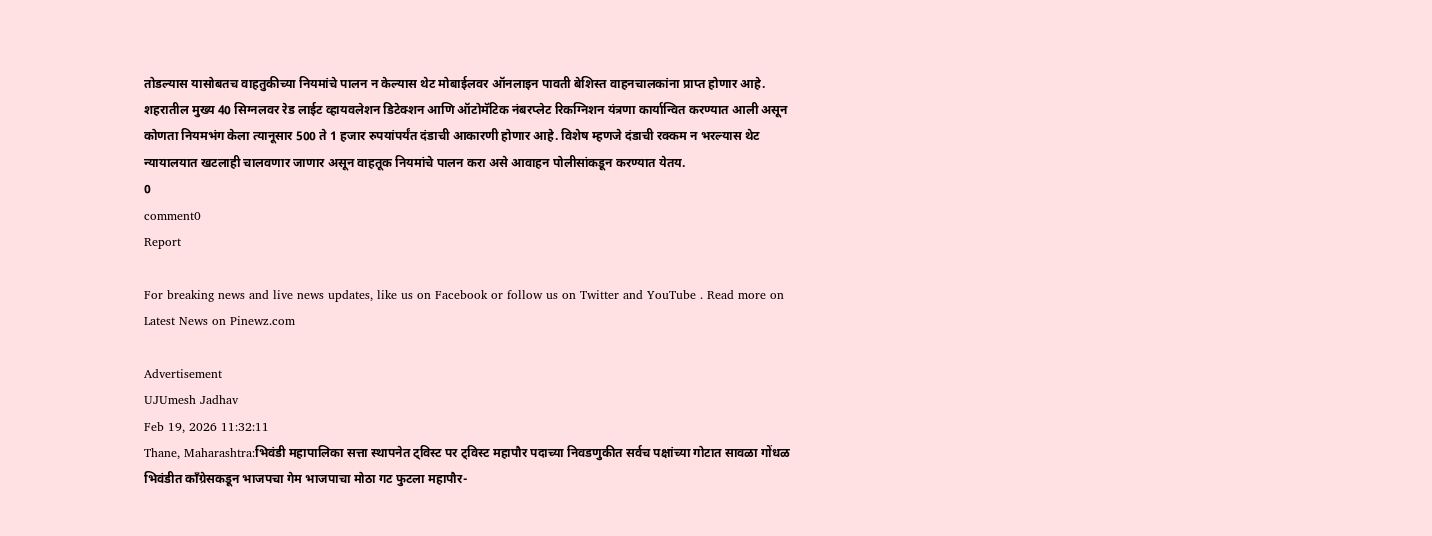तोडल्यास यासोबतच वाहतुकीच्या नियमांचे पालन न केल्यास थेट मोबाईलवर ऑनलाइन पावती बेशिस्त वाहनचालकांना प्राप्त होणार आहे. शहरातील मुख्य 40 सिग्नलवर रेड लाईट व्हायवलेशन डिटेक्शन आणि ऑटोमॅटिक नंबरप्लेट रिकग्निशन यंत्रणा कार्यान्वित करण्यात आली असून कोणता नियमभंग केला त्यानूसार 500 ते 1 हजार रुपयांपर्यंत दंडाची आकारणी होणार आहे. विशेष म्हणजे दंडाची रक्कम न भरल्यास थेट न्यायालयात खटलाही चालवणार जाणार असून वाहतूक नियमांचे पालन करा असे आवाहन पोलीसांकडून करण्यात येतय.
0
comment0
Report

For breaking news and live news updates, like us on Facebook or follow us on Twitter and YouTube . Read more on Latest News on Pinewz.com

Advertisement
UJUmesh Jadhav
Feb 19, 2026 11:32:11
Thane, Maharashtra:भिवंडी महापालिका सत्ता स्थापनेत ट्विस्ट पर ट्विस्ट महापौर पदाच्या निवडणुकीत सर्वच पक्षांच्या गोटात सावळा गोंधळ भिवंडीत काँग्रेसकडून भाजपचा गेम भाजपाचा मोठा गट फुटला महापौर-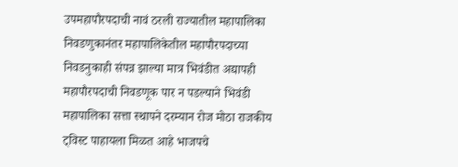उपमहापौरपदाची नावं ठरली राज्यातील महापालिका निवडणुकानंतर महापालिकेतील महापौरपदाच्या निवडनुकाही संपन्न झाल्या मात्र भिवंडीत अद्यापही महापौरपदाची निवडणूक पार न पडल्याने भिवंडी महापालिका सत्ता स्थापने दरम्यान रोज मोठा राजकीय ट्विस्ट पाहायला मिळत आहे भाजपचे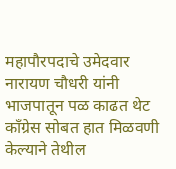महापौरपदाचे उमेदवार नारायण चौधरी यांनी भाजपातून पळ काढत थेट काँग्रेस सोबत हात मिळवणी केल्याने तेथील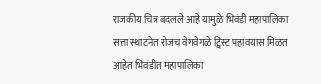राजकीय चित्र बदलले आहे यामुळे भिवंडी महापालिका सत्ता स्थाटनेत रोजच वेगवेगळे ट्विस्ट पहावयास मिळत आहेत भिवंडीत महापालिका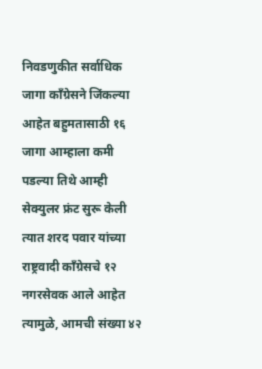निवडणुकीत सर्वाधिक जागा काँग्रेसने जिंकल्या आहेत बहुमतासाठी १६ जागा आम्हाला कमी पडल्या तिथे आम्ही सेक्युलर फ्रंट सुरू केली त्यात शरद पवार यांच्या राष्ट्रवादी काँग्रेसचे १२ नगरसेवक आले आहेत त्यामुळे, आमची संख्या ४२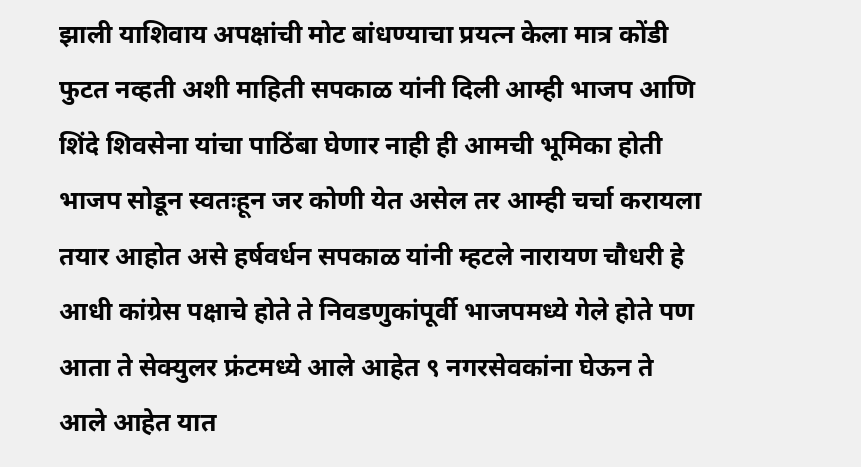झाली याशिवाय अपक्षांची मोट बांधण्याचा प्रयत्न केला मात्र कोंडी फुटत नव्हती अशी माहिती सपकाळ यांनी दिली आम्ही भाजप आणि शिंदे शिवसेना यांचा पाठिंबा घेणार नाही ही आमची भूमिका होती भाजप सोडून स्वतःहून जर कोणी येत असेल तर आम्ही चर्चा करायला तयार आहोत असे हर्षवर्धन सपकाळ यांनी म्हटले नारायण चौधरी हे आधी कांग्रेस पक्षाचे होते ते निवडणुकांपूर्वी भाजपमध्ये गेले होते पण आता ते सेक्युलर फ्रंटमध्ये आले आहेत ९ नगरसेवकांना घेऊन ते आले आहेत यात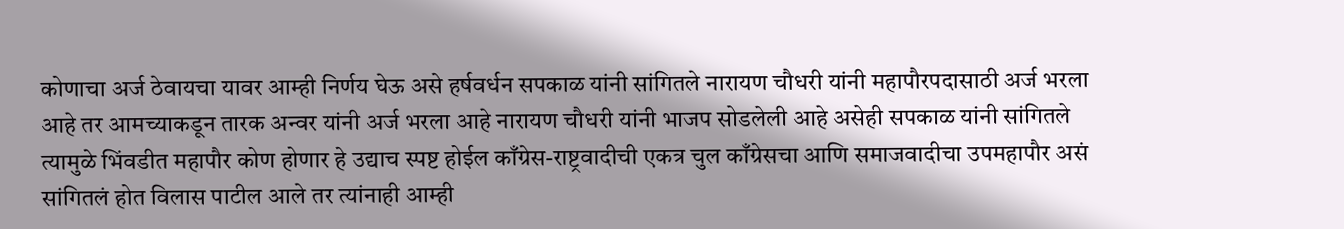कोणाचा अर्ज ठेवायचा यावर आम्ही निर्णय घेऊ असे हर्षवर्धन सपकाळ यांनी सांगितले नारायण चौधरी यांनी महापौरपदासाठी अर्ज भरला आहे तर आमच्याकडून तारक अन्वर यांनी अर्ज भरला आहे नारायण चौधरी यांनी भाजप सोडलेली आहे असेही सपकाळ यांनी सांगितले त्यामुळे भिंवडीत महापौर कोण होणार हे उद्याच स्पष्ट होईल काँग्रेस-राष्ट्रवादीची एकत्र चुल काँग्रेसचा आणि समाजवादीचा उपमहापौर असं सांगितलं होत विलास पाटील आले तर त्यांनाही आम्ही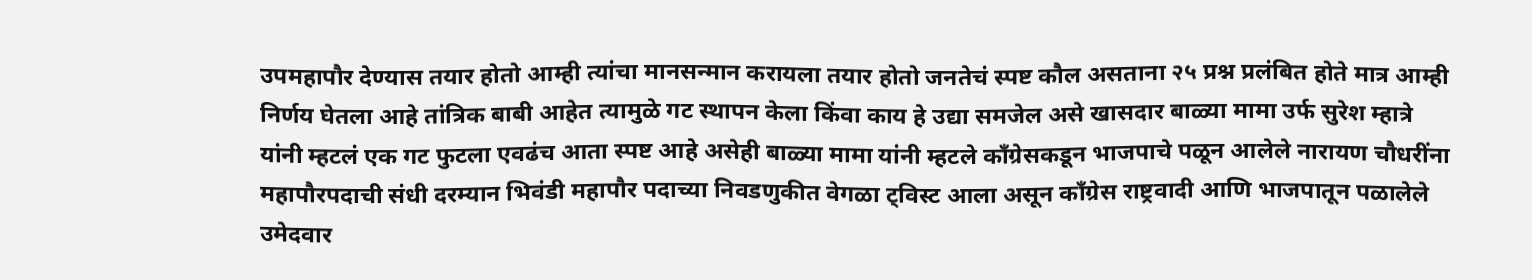उपमहापौर देण्यास तयार होतो आम्ही त्यांचा मानसन्मान करायला तयार होतो जनतेचं स्पष्ट कौल असताना २५ प्रश्न प्रलंबित होते मात्र आम्ही निर्णय घेतला आहे तांत्रिक बाबी आहेत त्यामुळे गट स्थापन केला किंवा काय हे उद्या समजेल असे खासदार बाळ्या मामा उर्फ सुरेश म्हात्रे यांनी म्हटलं एक गट फुटला एवढंच आता स्पष्ट आहे असेही बाळ्या मामा यांनी म्हटले काँग्रेसकडून भाजपाचे पळून आलेले नारायण चौधरींना महापौरपदाची संधी दरम्यान भिवंडी महापौर पदाच्या निवडणुकीत वेगळा ट्विस्ट आला असून काँग्रेस राष्ट्रवादी आणि भाजपातून पळालेले उमेदवार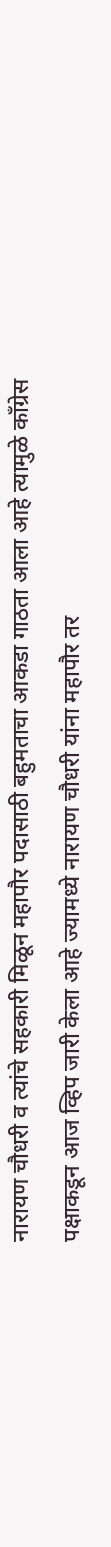नारायण चौधरी व त्यांचे सहकारी मिळून महापौर पदासाठी बहुमताचा आकडा गाठता आला आहे त्यामुळे काँग्रेस पक्षाकडून आज व्हिप जारी केला आहे ज्यामध्ये नारायण चौधरी यांना महापौर तर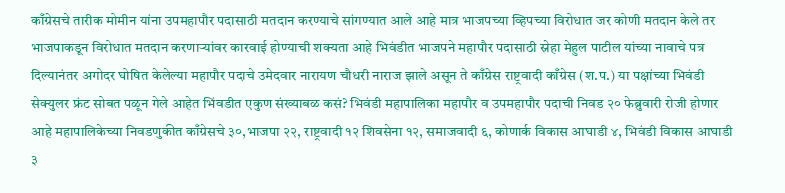काँग्रेसचे तारीक मोमीन यांना उपमहापौर पदासाठी मतदान करण्याचे सांगण्यात आले आहे मात्र भाजपच्या व्हिपच्या विरोधात जर कोणी मतदान केले तर भाजपाकडून विरोधात मतदान करणार्‍यांवर कारवाई होण्याची शक्यता आहे भिवंडीत भाजपने महापौर पदासाठी स्नेहा मेहुल पाटील यांच्या नावाचे पत्र दिल्यानंतर अगोदर घोषित केलेल्या महापौर पदाचे उमेदवार नारायण चौधरी नाराज झाले असून ते काँग्रेस राष्ट्रवादी काँग्रेस (श.प.) या पक्षांच्या भिवंडी सेक्युलर फ्रंट सोबत पळून गेले आहेत भिंवडीत एकुण संख्याबळ कसं? भिवंडी महापालिका महापौर व उपमहापौर पदाची निवड २० फेब्रुवारी रोजी होणार आहे महापालिकेच्या निवडणुकीत काँग्रेसचे ३०,भाजपा २२, राष्ट्रवादी १२ शिवसेना १२, समाजवादी ६, कोणार्क विकास आघाडी ४, भिवंडी विकास आघाडी ३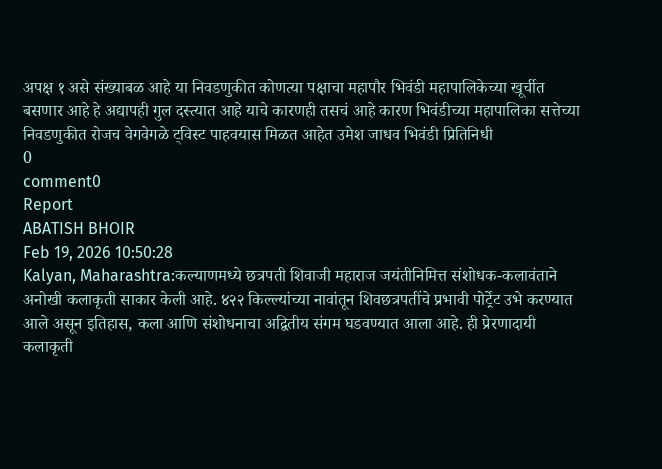अपक्ष १ असे संख्याबळ आहे या निवडणुकीत कोणत्या पक्षाचा महापौर भिवंडी महापालिकेच्या खूर्चीत बसणार आहे हे अद्यापही गुल दस्त्यात आहे याचे कारणही तसचं आहे कारण भिवंडीच्या महापालिका सत्तेच्या निवडणुकीत रोजच वेगवेगळे ट्विस्ट पाहवयास मिळत आहेत उमेश जाधव भिवंडी प्रितिनिधी
0
comment0
Report
ABATISH BHOIR
Feb 19, 2026 10:50:28
Kalyan, Maharashtra:कल्याणमध्ये छत्रपती शिवाजी महाराज जयंतीनिमित्त संशोधक-कलावंताने अनोखी कलाकृती साकार केली आहे. ४२२ किल्ल्यांच्या नावांतून शिवछत्रपतींचे प्रभावी पोर्ट्रेट उभे करण्यात आले असून इतिहास, कला आणि संशोधनाचा अद्वितीय संगम घडवण्यात आला आहे. ही प्रेरणादायी कलाकृती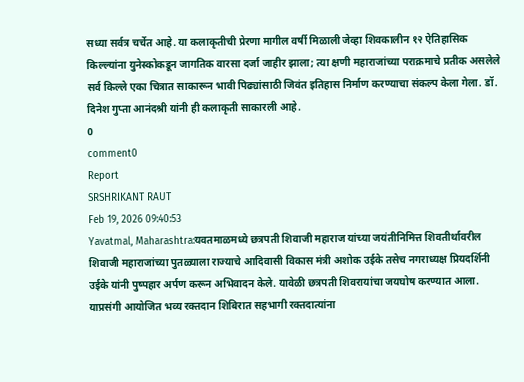सध्या सर्वत्र चर्चेत आहे. या कलाकृतीची प्रेरणा मागील वर्षी मिळाली जेव्हा शिवकालीन १२ ऐतिहासिक किल्ल्यांना युनेस्कोकडून जागतिक वारसा दर्जा जाहीर झाला; त्या क्षणी महाराजांच्या पराक्रमाचे प्रतीक असलेले सर्व किल्ले एका चित्रात साकारून भावी पिढ्यांसाठी जिवंत इतिहास निर्माण करण्याचा संकल्प केला गेला. डॉ. दिनेश गुप्ता आनंदश्री यांनी ही कलाकृती साकारली आहे.
0
comment0
Report
SRSHRIKANT RAUT
Feb 19, 2026 09:40:53
Yavatmal, Maharashtra:यवतमाळमध्ये छत्रपती शिवाजी महाराज यांच्या जयंतीनिमित्त शिवतीर्थावरील शिवाजी महाराजांच्या पुतळ्याला राज्याचे आदिवासी विकास मंत्री अशोक उईके तसेच नगराध्यक्ष प्रियदर्शिनी उईके यांनी पुष्पहार अर्पण करून अभिवादन केले. यावेळी छत्रपती शिवरायांचा जयघोष करण्यात आला. याप्रसंगी आयोजित भव्य रक्तदान शिबिरात सहभागी रक्तदात्यांना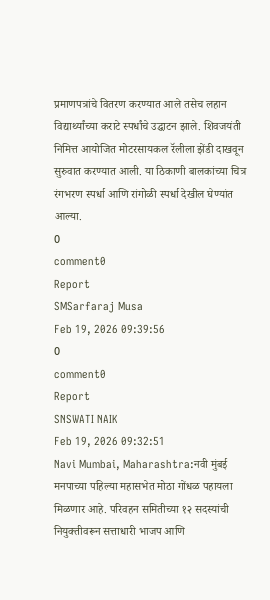प्रमाणपत्रांचे वितरण करण्यात आले तसेच लहान विद्यार्थ्यांच्या कराटे स्पर्धांचे उद्घाटन झाले. शिवजयंती निमित्त आयोजित मोटरसायकल रॅलीला झेंडी दाखवून सुरुवात करण्यात आली. या ठिकाणी बालकांच्या चित्र रंगभरण स्पर्धा आणि रांगोळी स्पर्धा देखील घेण्यांत आल्या.
0
comment0
Report
SMSarfaraj Musa
Feb 19, 2026 09:39:56
0
comment0
Report
SNSWATI NAIK
Feb 19, 2026 09:32:51
Navi Mumbai, Maharashtra:नवी मुंबई मनपाच्या पहिल्या महासभेत मोठा गोंधळ पहायला मिळणार आहे. परिवहन समितीच्या १२ सदस्यांची नियुक्तीवरून सत्ताधारी भाजप आणि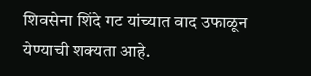शिवसेना शिंदे गट यांच्यात वाद उफाळून येण्याची शक्यता आहे.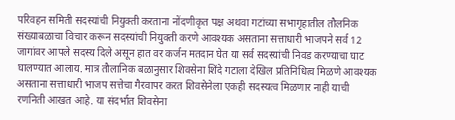परिवहन समिती सदस्यांची नियुक्ती करताना नोंदणीकृत पक्ष अथवा गटांच्या सभागृहातील तौलनिक संख्याबळाचा विचार करून सदस्यांची नियुक्ती करणे आवश्यक असताना सत्ताधारी भाजपने सर्व 12 जागांवर आपले सदस्य दिले असून हात वर कर्जन मतदान घेत या सर्व सदस्यांची निवड करण्याचा घाट घालण्यात आलाय. मात्र तौलानिक बळानुसार शिवसेना शिंदे गटाला देखिल प्रतिनिधित्व मिळणे आवश्यक असताना सत्ताधारी भाजप सत्तेचा गैरवापर करत शिवसेनेला एकही सदस्यत्व मिळणार नाही याची रणनिती आखत आहे. या संदर्भात शिवसेना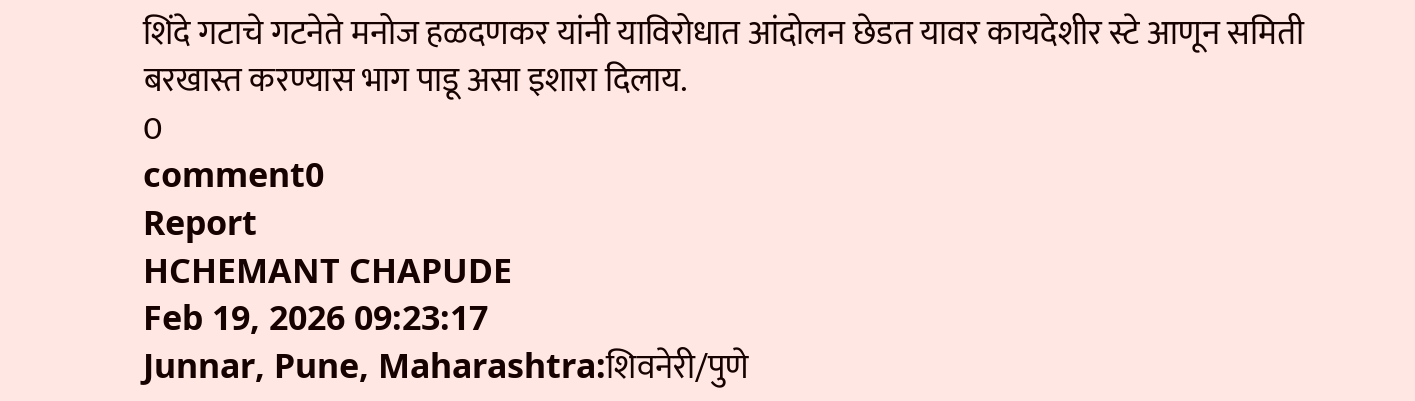शिंदे गटाचे गटनेते मनोज हळदणकर यांनी याविरोधात आंदोलन छेडत यावर कायदेशीर स्टे आणून समिती बरखास्त करण्यास भाग पाडू असा इशारा दिलाय.
0
comment0
Report
HCHEMANT CHAPUDE
Feb 19, 2026 09:23:17
Junnar, Pune, Maharashtra:शिवनेरी/पुणे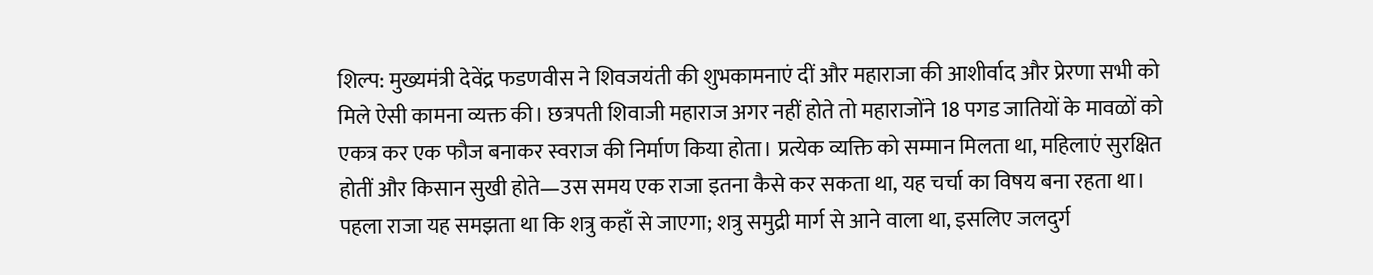शिल्प: मुख्यमंत्री देवेंद्र फडणवीस ने शिवजयंती की शुभकामनाएं दीं और महाराजा की आशीर्वाद और प्रेरणा सभी को मिले ऐसी कामना व्यक्त की। छत्रपती शिवाजी महाराज अगर नहीं होते तो महाराजोंने 18 पगड जातियों के मावळों को एकत्र कर एक फौज बनाकर स्वराज की निर्माण किया होता। प्रत्येक व्यक्ति को सम्मान मिलता था, महिलाएं सुरक्षित होतीं और किसान सुखी होते—उस समय एक राजा इतना कैसे कर सकता था, यह चर्चा का विषय बना रहता था। पहला राजा यह समझता था कि शत्रु कहाँ से जाएगा; शत्रु समुद्री मार्ग से आने वाला था, इसलिए जलदुर्ग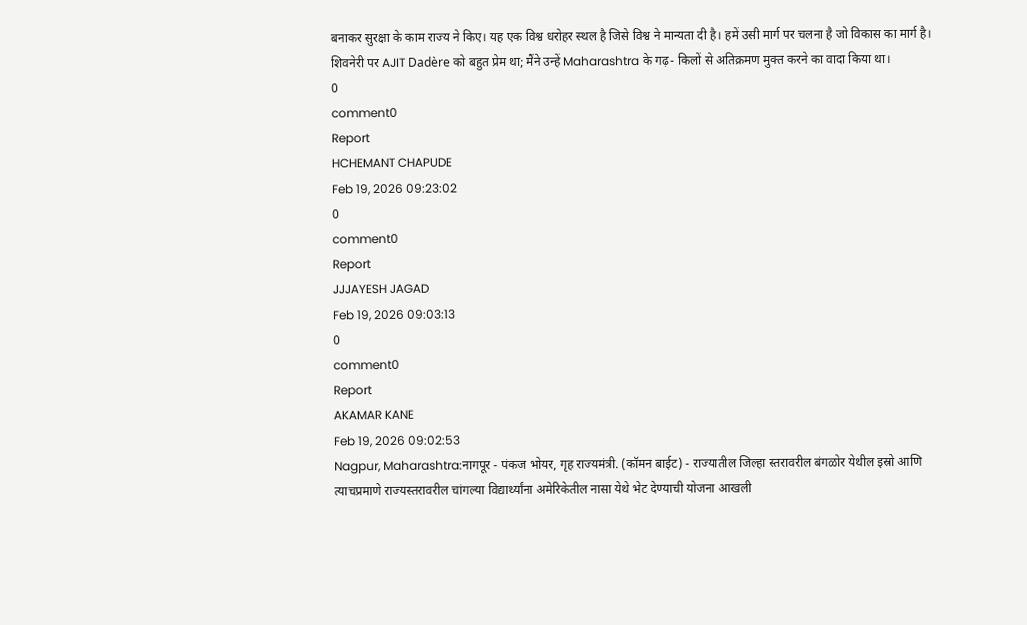बनाकर सुरक्षा के काम राज्य ने किए। यह एक विश्व धरोहर स्थल है जिसे विश्व ने मान्यता दी है। हमें उसी मार्ग पर चलना है जो विकास का मार्ग है। शिवनेरी पर AJIT Dadère को बहुत प्रेम था; मैंने उन्हें Maharashtra के गढ़- किलों से अतिक्रमण मुक्त करने का वादा किया था।
0
comment0
Report
HCHEMANT CHAPUDE
Feb 19, 2026 09:23:02
0
comment0
Report
JJJAYESH JAGAD
Feb 19, 2026 09:03:13
0
comment0
Report
AKAMAR KANE
Feb 19, 2026 09:02:53
Nagpur, Maharashtra:नागपूर - पंकज भोयर, गृह राज्यमंत्री. (कॉमन बाईट) - राज्यातील जिल्हा स्तरावरील बंगळोर येथील इस्रो आणि त्याचप्रमाणे राज्यस्तरावरील चांगल्या विद्यार्थ्यांना अमेरिकेतील नासा येथे भेट देण्याची योजना आखली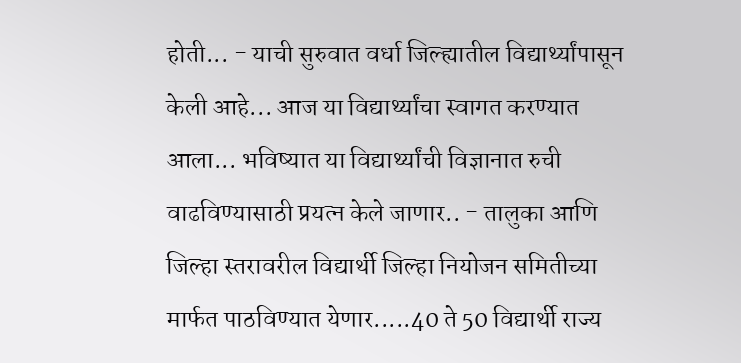होती... - याची सुरुवात वर्धा जिल्ह्यातील विद्यार्थ्यांपासून केली आहे... आज या विद्यार्थ्यांचा स्वागत करण्यात आला... भविष्यात या विद्यार्थ्यांची विज्ञानात रुची वाढविण्यासाठी प्रयत्न केले जाणार.. - तालुका आणि जिल्हा स्तरावरील विद्यार्थी जिल्हा नियोजन समितीच्या मार्फत पाठविण्यात येणार.....40 ते 50 विद्यार्थी राज्य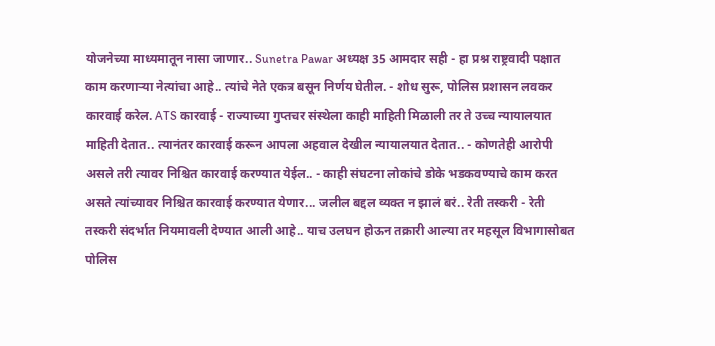योजनेच्या माध्यमातून नासा जाणार.. Sunetra Pawar अध्यक्ष 35 आमदार सही - हा प्रश्न राष्ट्रवादी पक्षात काम करणाऱ्या नेत्यांचा आहे.. त्यांचे नेते एकत्र बसून निर्णय घेतील. - शोध सुरू, पोलिस प्रशासन लवकर कारवाई करेल. ATS कारवाई - राज्याच्या गुप्तचर संस्थेला काही माहिती मिळाली तर ते उच्च न्यायालयात माहिती देतात.. त्यानंतर कारवाई करून आपला अहवाल देखील न्यायालयात देतात.. - कोणतेही आरोपी असले तरी त्यावर निश्चित कारवाई करण्यात येईल.. - काही संघटना लोकांचे डोके भडकवण्याचे काम करत असते त्यांच्यावर निश्चित कारवाई करण्यात येणार... जलील बद्दल व्यक्त न झालं बरं.. रेती तस्करी - रेती तस्करी संदर्भात नियमावली देण्यात आली आहे.. याच उलघन होऊन तक्रारी आल्या तर महसूल विभागासोबत पोलिस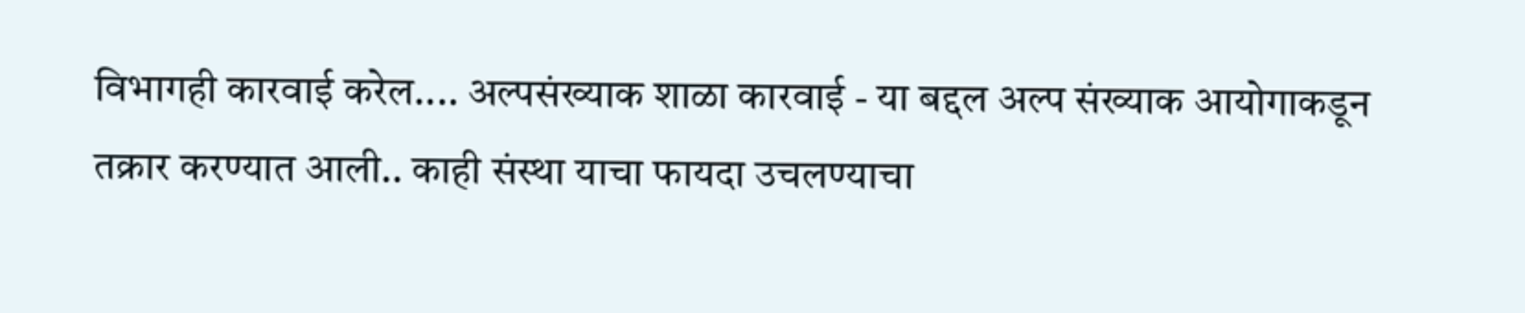विभागही कारवाई करेल.... अल्पसंख्याक शाळा कारवाई - या बद्दल अल्प संख्याक आयोगाकडून तक्रार करण्यात आली.. काही संस्था याचा फायदा उचलण्याचा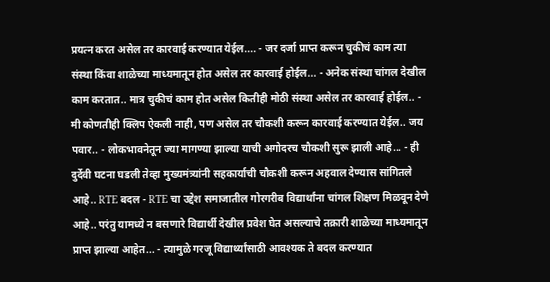प्रयत्न करत असेल तर कारवाई करण्यात येईल.... - जर दर्जा प्राप्त करून चुकीचं काम त्या संस्था किंवा शाळेच्या माध्यमातून होत असेल तर कारवाई होईल... - अनेक संस्था चांगल देखील काम करतात.. मात्र चुकीचं काम होत असेल कितीही मोठी संस्था असेल तर कारवाई होईल.. - मी कोणतीही क्लिप ऐकली नाही, पण असेल तर चौकशी करून कारवाई करण्यात येईल.. जय पवार.. - लोकभावनेतून ज्या मागण्या झाल्या याची अगोदरच चौकशी सुरू झाली आहे... - ही दुर्देवी घटना घडली तेव्हा मुख्यमंत्र्यांनी सहकार्याची चौकशी करून अहवाल देण्यास सांगितले आहे.. RTE बदल - RTE चा उद्देश समाजातील गोरगरीब विद्यार्थांना चांगल शिक्षण मिळवून देणे आहे.. परंतु यामध्ये न बसणारे विद्यार्थी देखील प्रवेश घेत असल्याचे तक्रारी शाळेच्या माध्यमातून प्राप्त झाल्या आहेत... - त्यामुळे गरजू विद्यार्थ्यांसाठी आवश्यक ते बदल करण्यात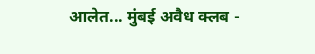आलेत... मुंबई अवैध क्लब -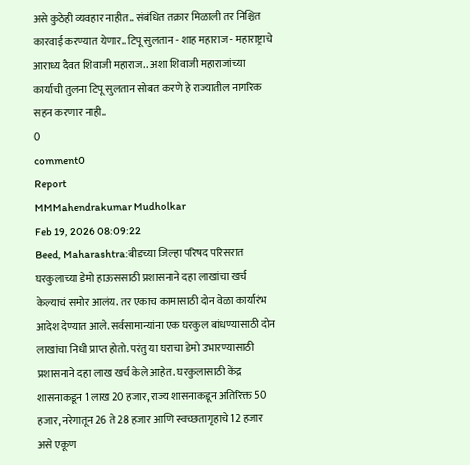असे कुठेही व्यवहार नाहीत.. संबंधित तक्रार मिळाली तर निश्चित कारवाई करण्यात येणार.. टिपू सुलतान - शाह महाराज - महाराष्ट्राचे आराध्य दैवत शिवाजी महाराज.. अशा शिवाजी महाराजांच्या कार्याची तुलना टिपू सुलतान सोबत करणे हे राज्यातील नागरिक सहन करणार नाही..
0
comment0
Report
MMMahendrakumar Mudholkar
Feb 19, 2026 08:09:22
Beed, Maharashtra:बीडच्या जिल्हा परिषद परिसरात घरकुलाच्या डेमो हाऊससाठी प्रशासनाने दहा लाखांचा खर्च केल्याचं समोर आलंय. तर एकाच कामासाठी दोन वेळा कार्यारंभ आदेश देण्यात आले. सर्वसामान्यांना एक घरकुल बांधण्यासाठी दोन लाखांचा निधी प्राप्त होतो. परंतु या घराचा डेमो उभारण्यासाठी प्रशासनाने दहा लाख खर्च केले आहेत. घरकुलासाठी केंद्र शासनाकडून 1 लाख 20 हजार, राज्य शासनाकडून अतिरिक्त 50 हजार, नरेगातून 26 ते 28 हजार आणि स्वच्छतागृहाचे 12 हजार असे एकूण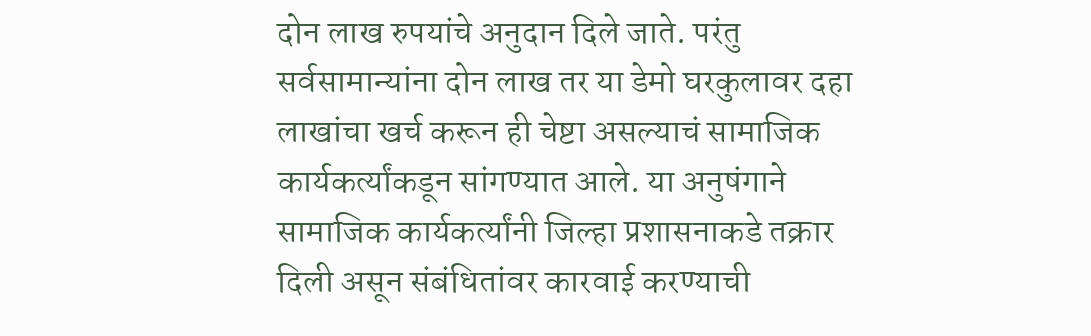दोन लाख रुपयांचे अनुदान दिले जाते. परंतु सर्वसामान्यांना दोन लाख तर या डेमो घरकुलावर दहा लाखांचा खर्च करून ही चेष्टा असल्याचं सामाजिक कार्यकर्त्यांकडून सांगण्यात आले. या अनुषंगाने सामाजिक कार्यकर्त्यांनी जिल्हा प्रशासनाकडे तक्रार दिली असून संबंधितांवर कारवाई करण्याची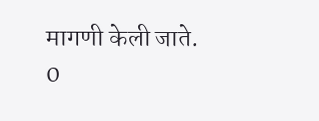मागणी केली जाते.
0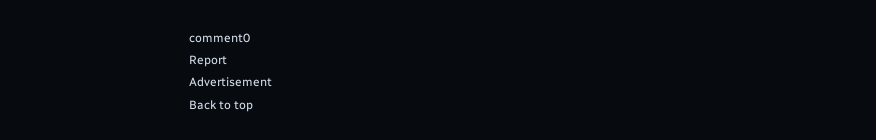comment0
Report
Advertisement
Back to top